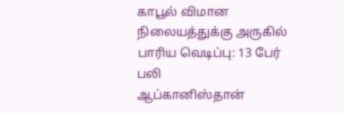காபூல் விமான நிலையத்துக்கு அருகில் பாரிய வெடிப்பு: 13 பேர் பலி
ஆப்கானிஸ்தான்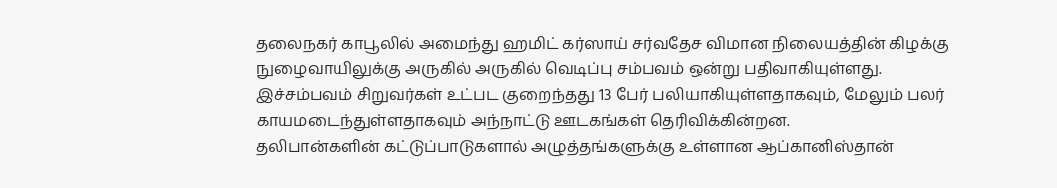தலைநகர் காபூலில் அமைந்து ஹமிட் கர்ஸாய் சர்வதேச விமான நிலையத்தின் கிழக்கு நுழைவாயிலுக்கு அருகில் அருகில் வெடிப்பு சம்பவம் ஒன்று பதிவாகியுள்ளது.
இச்சம்பவம் சிறுவர்கள் உட்பட குறைந்தது 13 பேர் பலியாகியுள்ளதாகவும், மேலும் பலர் காயமடைந்துள்ளதாகவும் அந்நாட்டு ஊடகங்கள் தெரிவிக்கின்றன.
தலிபான்களின் கட்டுப்பாடுகளால் அழுத்தங்களுக்கு உள்ளான ஆப்கானிஸ்தான்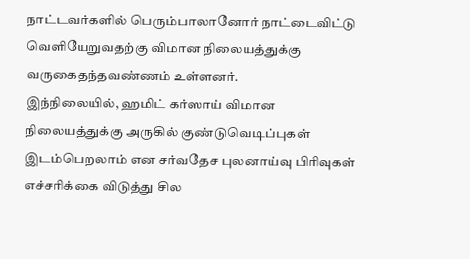நாட்டவர்களில் பெரும்பாலானோர் நாட்டைவிட்டு வெளியேறுவதற்கு விமான நிலையத்துக்கு வருகைதந்தவண்ணம் உள்ளனர்.
இந்நிலையில், ஹமிட் கர்ஸாய் விமான நிலையத்துக்கு அருகில் குண்டுவெடிப்புகள் இடம்பெறலாம் என சர்வதேச புலனாய்வு பிரிவுகள் எச்சரிக்கை விடுத்து சில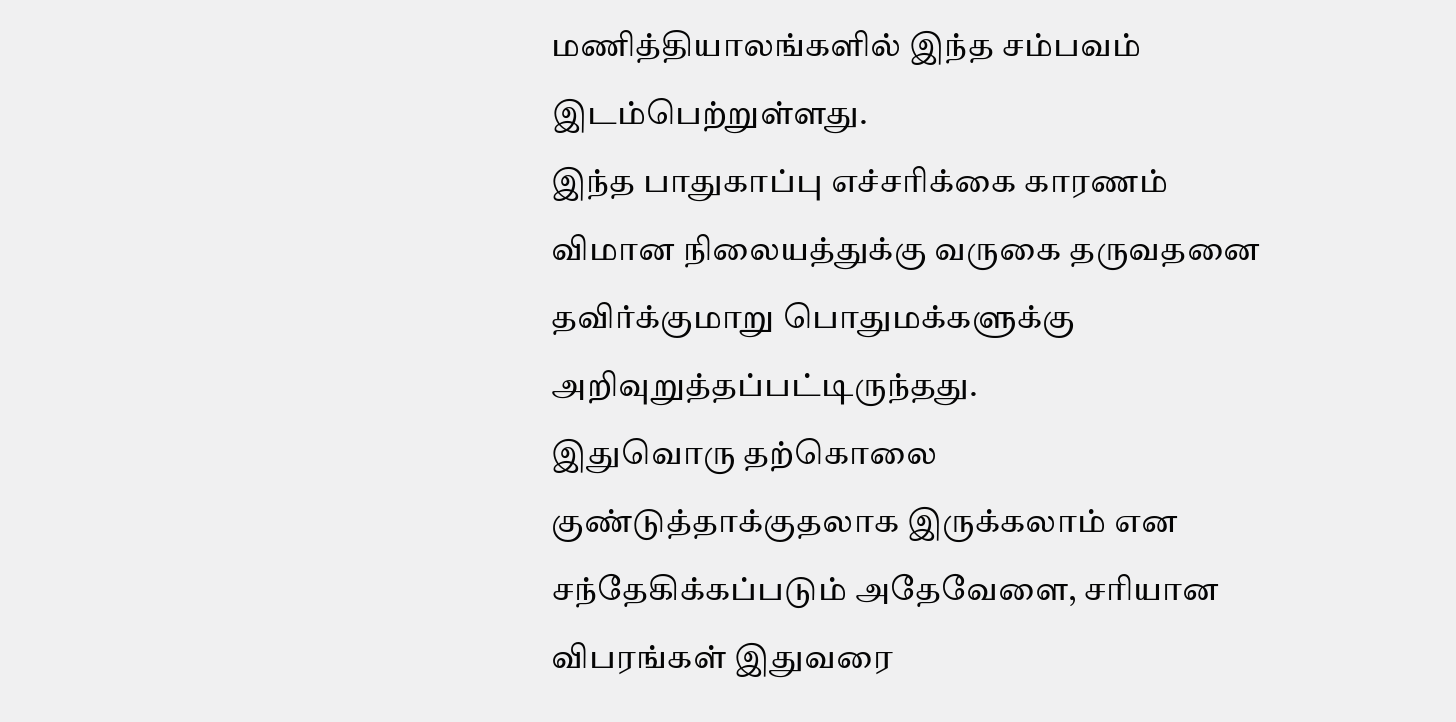மணித்தியாலங்களில் இந்த சம்பவம் இடம்பெற்றுள்ளது.
இந்த பாதுகாப்பு எச்சரிக்கை காரணம் விமான நிலையத்துக்கு வருகை தருவதனை தவிர்க்குமாறு பொதுமக்களுக்கு அறிவுறுத்தப்பட்டிருந்தது.
இதுவொரு தற்கொலை குண்டுத்தாக்குதலாக இருக்கலாம் என சந்தேகிக்கப்படும் அதேவேளை, சரியான விபரங்கள் இதுவரை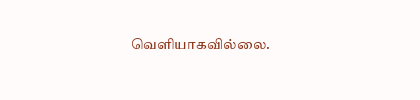வெளியாகவில்லை.